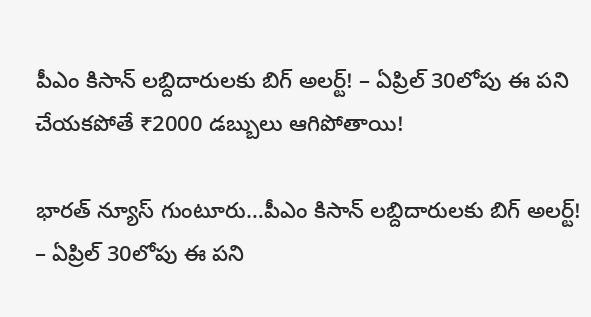పీఎం కిసాన్ లబ్దిదారులకు బిగ్ అలర్ట్! – ఏప్రిల్ 30లోపు ఈ పని చేయకపోతే ₹2000 డబ్బులు ఆగిపోతాయి!

భారత్ న్యూస్ గుంటూరు…పీఎం కిసాన్ లబ్దిదారులకు బిగ్ అలర్ట్! – ఏప్రిల్ 30లోపు ఈ పని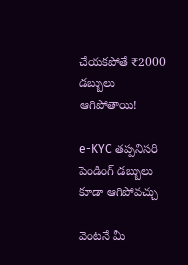చేయకపోతే ₹2000 డబ్బులు ఆగిపోతాయి!

e-KYC తప్పనిసరి
పెండింగ్ డబ్బులు కూడా ఆగిపోవచ్చు

వెంటనే మీ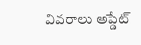వివరాలు అప్డేట్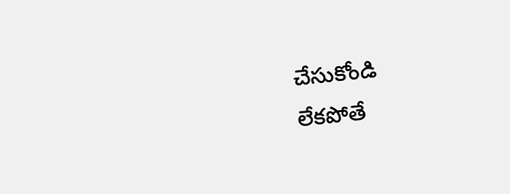చేసుకోండి
లేకపోతే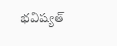భవిష్యత్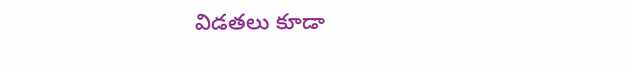విడతలు కూడా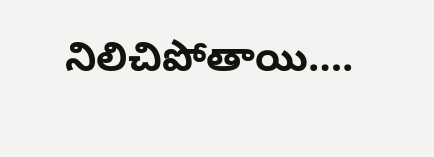నిలిచిపోతాయి….